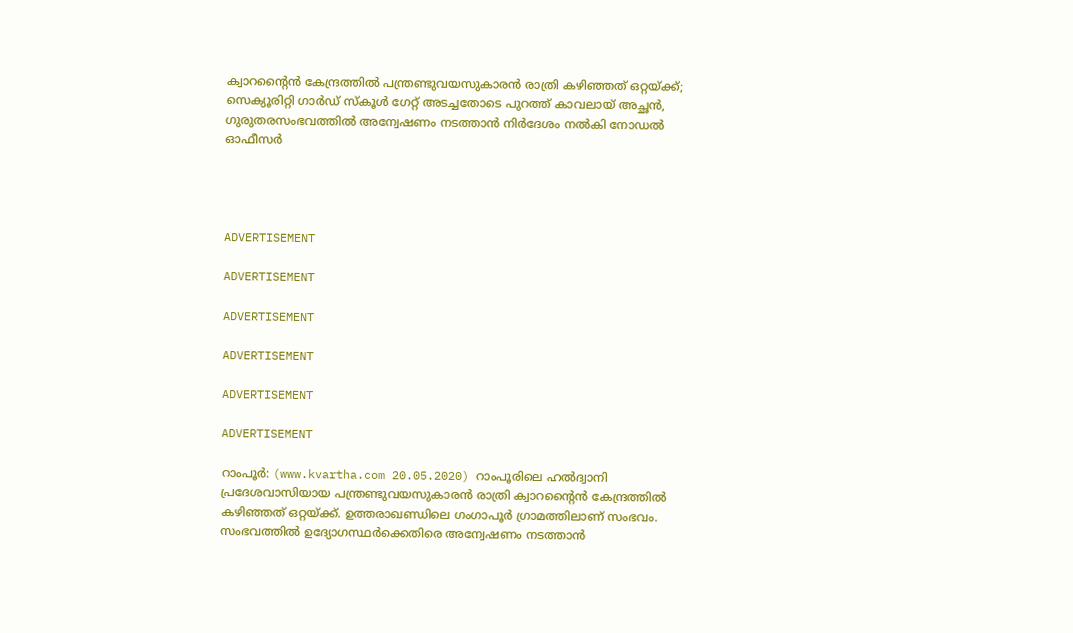ക്വാറന്റൈന്‍ കേന്ദ്രത്തില്‍ പന്ത്രണ്ടുവയസുകാരന്‍ രാത്രി കഴിഞ്ഞത് ഒറ്റയ്ക്ക്; സെക്യൂരിറ്റി ഗാര്‍ഡ് സ്‌കൂള്‍ ഗേറ്റ് അടച്ചതോടെ പുറത്ത് കാവലായ് അച്ഛന്‍, ഗുരുതരസംഭവത്തില്‍ അന്വേഷണം നടത്താന്‍ നിര്‍ദേശം നല്‍കി നോഡല്‍ ഓഫീസര്‍




ADVERTISEMENT

ADVERTISEMENT

ADVERTISEMENT

ADVERTISEMENT

ADVERTISEMENT

ADVERTISEMENT

റാംപൂര്‍: (www.kvartha.com 20.05.2020) റാംപൂരിലെ ഹല്‍ദ്വാനി പ്രദേശവാസിയായ പന്ത്രണ്ടുവയസുകാരന്‍ രാത്രി ക്വാറന്റൈന്‍ കേന്ദ്രത്തില്‍ കഴിഞ്ഞത് ഒറ്റയ്ക്ക്. ഉത്തരാഖണ്ഡിലെ ഗംഗാപൂര്‍ ഗ്രാമത്തിലാണ് സംഭവം. സംഭവത്തില്‍ ഉദ്യോഗസ്ഥര്‍ക്കെതിരെ അന്വേഷണം നടത്താന്‍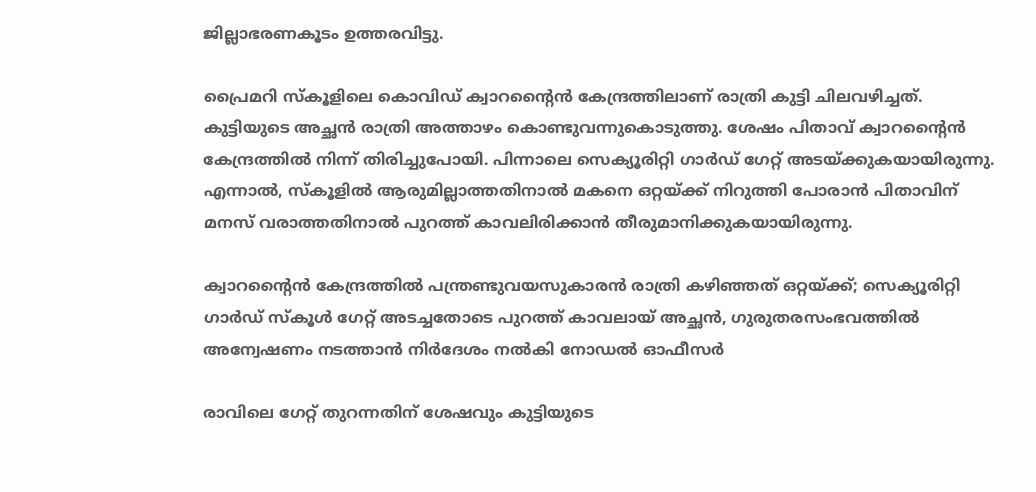ജില്ലാഭരണകൂടം ഉത്തരവിട്ടു.

പ്രൈമറി സ്‌കൂളിലെ കൊവിഡ് ക്വാറന്റൈന്‍ കേന്ദ്രത്തിലാണ് രാത്രി കുട്ടി ചിലവഴിച്ചത്. കുട്ടിയുടെ അച്ഛന്‍ രാത്രി അത്താഴം കൊണ്ടുവന്നുകൊടുത്തു. ശേഷം പിതാവ് ക്വാറന്റൈന്‍ കേന്ദ്രത്തില്‍ നിന്ന് തിരിച്ചുപോയി. പിന്നാലെ സെക്യൂരിറ്റി ഗാര്‍ഡ് ഗേറ്റ് അടയ്ക്കുകയായിരുന്നു. എന്നാല്‍, സ്‌കൂളില്‍ ആരുമില്ലാത്തതിനാല്‍ മകനെ ഒറ്റയ്ക്ക് നിറുത്തി പോരാന്‍ പിതാവിന് മനസ് വരാത്തതിനാല്‍ പുറത്ത് കാവലിരിക്കാന്‍ തീരുമാനിക്കുകയായിരുന്നു.

ക്വാറന്റൈന്‍ കേന്ദ്രത്തില്‍ പന്ത്രണ്ടുവയസുകാരന്‍ രാത്രി കഴിഞ്ഞത് ഒറ്റയ്ക്ക്; സെക്യൂരിറ്റി ഗാര്‍ഡ് സ്‌കൂള്‍ ഗേറ്റ് അടച്ചതോടെ പുറത്ത് കാവലായ് അച്ഛന്‍, ഗുരുതരസംഭവത്തില്‍ അന്വേഷണം നടത്താന്‍ നിര്‍ദേശം നല്‍കി നോഡല്‍ ഓഫീസര്‍

രാവിലെ ഗേറ്റ് തുറന്നതിന് ശേഷവും കുട്ടിയുടെ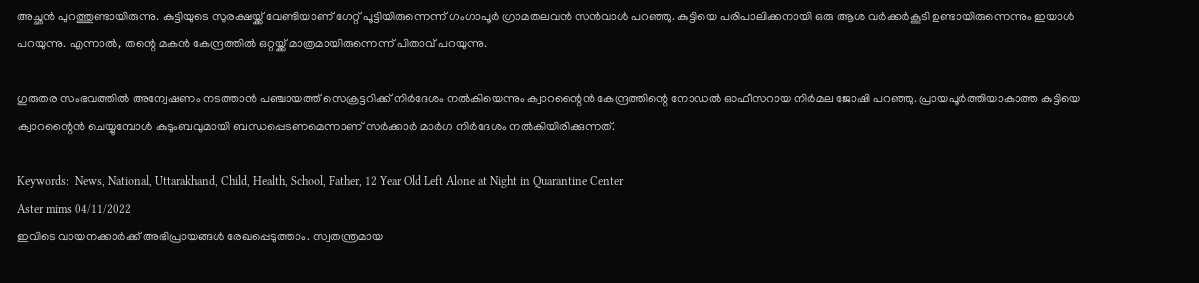അച്ഛന്‍ പുറത്തുണ്ടായിരുന്നു. കുട്ടിയുടെ സുരക്ഷയ്ക്ക് വേണ്ടിയാണ് ഗേറ്റ് പൂട്ടിയിരുന്നെന്ന് ഗംഗാപൂര്‍ ഗ്രാമതലവന്‍ സന്‍വാള്‍ പറഞ്ഞു. കുട്ടിയെ പരിപാലിക്കനായി ഒരു ആശ വര്‍ക്കര്‍കൂടി ഉണ്ടായിരുന്നെന്നും ഇയാള്‍ പറയുന്നു. എന്നാല്‍, തന്റെ മകന്‍ കേന്ദ്രത്തില്‍ ഒറ്റയ്ക്ക് മാത്രമായിരുന്നെന്ന് പിതാവ് പറയുന്നു.

ഗുരുതര സംഭവത്തില്‍ അന്വേഷണം നടത്താന്‍ പഞ്ചായത്ത് സെക്രട്ടറിക്ക് നിര്‍ദേശം നല്‍കിയെന്നും ക്വാറന്റൈന്‍ കേന്ദ്രത്തിന്റെ നോഡല്‍ ഓഫീസറായ നിര്‍മല ജോഷി പറഞ്ഞു. പ്രായപൂര്‍ത്തിയാകാത്ത കുട്ടിയെ ക്വാറന്റൈന്‍ ചെയ്യുമ്പോള്‍ കുടുംബവുമായി ബന്ധപ്പെടണമെന്നാണ് സര്‍ക്കാര്‍ മാര്‍ഗ നിര്‍ദേശം നല്‍കിയിരിക്കുന്നത്.

Keywords:  News, National, Uttarakhand, Child, Health, School, Father, 12 Year Old Left Alone at Night in Quarantine Center
Aster mims 04/11/2022
ഇവിടെ വായനക്കാർക്ക് അഭിപ്രായങ്ങൾ രേഖപ്പെടുത്താം. സ്വതന്ത്രമായ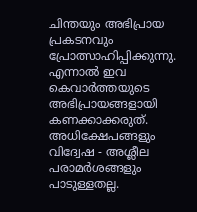ചിന്തയും അഭിപ്രായ പ്രകടനവും പ്രോത്സാഹിപ്പിക്കുന്നു. എന്നാൽ ഇവ കെവാർത്തയുടെ അഭിപ്രായങ്ങളായി കണക്കാക്കരുത്. അധിക്ഷേപങ്ങളും വിദ്വേഷ - അശ്ലീല പരാമർശങ്ങളും പാടുള്ളതല്ല.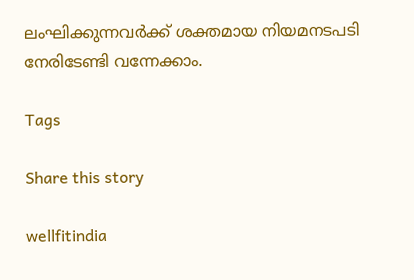ലംഘിക്കുന്നവർക്ക് ശക്തമായ നിയമനടപടി നേരിടേണ്ടി വന്നേക്കാം.

Tags

Share this story

wellfitindia